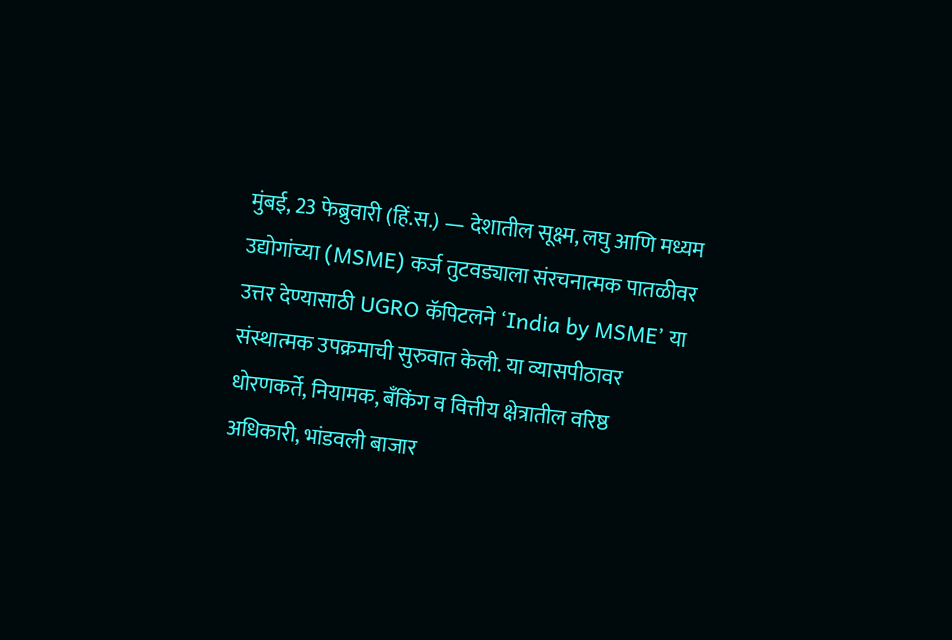मुंबई, 23 फेब्रुवारी (हिं.स.) — देशातील सूक्ष्म, लघु आणि मध्यम उद्योगांच्या (MSME) कर्ज तुटवड्याला संरचनात्मक पातळीवर उत्तर देण्यासाठी UGRO कॅपिटलने ‘India by MSME’ या संस्थात्मक उपक्रमाची सुरुवात केली. या व्यासपीठावर धोरणकर्ते, नियामक, बँकिंग व वित्तीय क्षेत्रातील वरिष्ठ अधिकारी, भांडवली बाजार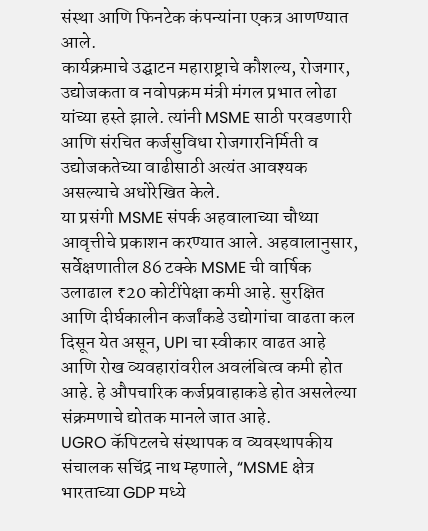संस्था आणि फिनटेक कंपन्यांना एकत्र आणण्यात आले.
कार्यक्रमाचे उद्घाटन महाराष्ट्राचे कौशल्य, रोजगार, उद्योजकता व नवोपक्रम मंत्री मंगल प्रभात लोढा यांच्या हस्ते झाले. त्यांनी MSME साठी परवडणारी आणि संरचित कर्जसुविधा रोजगारनिर्मिती व उद्योजकतेच्या वाढीसाठी अत्यंत आवश्यक असल्याचे अधोरेखित केले.
या प्रसंगी MSME संपर्क अहवालाच्या चौथ्या आवृत्तीचे प्रकाशन करण्यात आले. अहवालानुसार, सर्वेक्षणातील 86 टक्के MSME ची वार्षिक उलाढाल ₹20 कोटींपेक्षा कमी आहे. सुरक्षित आणि दीर्घकालीन कर्जांकडे उद्योगांचा वाढता कल दिसून येत असून, UPI चा स्वीकार वाढत आहे आणि रोख व्यवहारांवरील अवलंबित्व कमी होत आहे. हे औपचारिक कर्जप्रवाहाकडे होत असलेल्या संक्रमणाचे द्योतक मानले जात आहे.
UGRO कॅपिटलचे संस्थापक व व्यवस्थापकीय संचालक सचिंद्र नाथ म्हणाले, “MSME क्षेत्र भारताच्या GDP मध्ये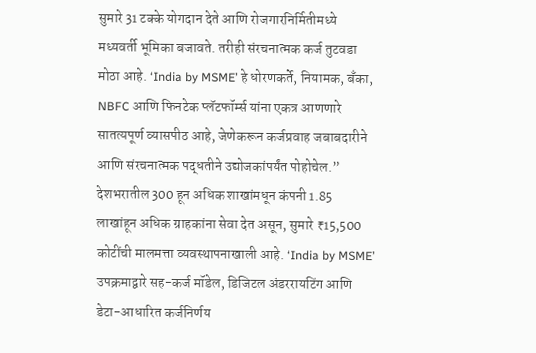सुमारे 31 टक्के योगदान देते आणि रोजगारनिर्मितीमध्ये मध्यवर्ती भूमिका बजावते. तरीही संरचनात्मक कर्ज तुटवडा मोठा आहे. ‘India by MSME’ हे धोरणकर्ते, नियामक, बँका, NBFC आणि फिनटेक प्लॅटफॉर्म्स यांना एकत्र आणणारे सातत्यपूर्ण व्यासपीठ आहे, जेणेकरून कर्जप्रवाह जबाबदारीने आणि संरचनात्मक पद्धतीने उद्योजकांपर्यंत पोहोचेल.”
देशभरातील 300 हून अधिक शाखांमधून कंपनी 1.85 लाखांहून अधिक ग्राहकांना सेवा देत असून, सुमारे ₹15,500 कोटींची मालमत्ता व्यवस्थापनाखाली आहे. ‘India by MSME’ उपक्रमाद्वारे सह-कर्ज मॉडेल, डिजिटल अंडररायटिंग आणि डेटा-आधारित कर्जनिर्णय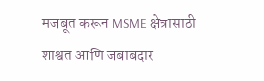मजबूत करून MSME क्षेत्रासाठी शाश्वत आणि जबाबदार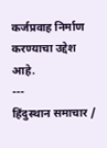कर्जप्रवाह निर्माण करण्याचा उद्देश आहे.
---
हिंदुस्थान समाचार /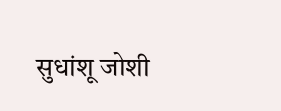सुधांशू जोशी